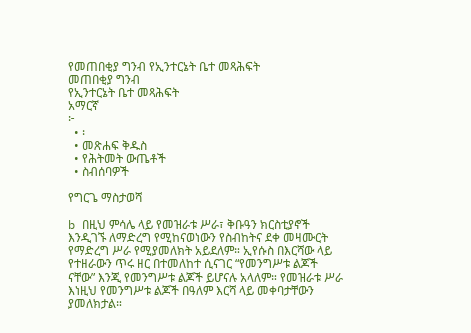የመጠበቂያ ግንብ የኢንተርኔት ቤተ መጻሕፍት
መጠበቂያ ግንብ
የኢንተርኔት ቤተ መጻሕፍት
አማርኛ
፦
  • ፡
  • መጽሐፍ ቅዱስ
  • የሕትመት ውጤቶች
  • ስብሰባዎች

የግርጌ ማስታወሻ

b በዚህ ምሳሌ ላይ የመዝራቱ ሥራ፣ ቅቡዓን ክርስቲያኖች እንዲገኙ ለማድረግ የሚከናወነውን የስብከትና ደቀ መዛሙርት የማድረግ ሥራ የሚያመለክት አይደለም። ኢየሱስ በእርሻው ላይ የተዘራውን ጥሩ ዘር በተመለከተ ሲናገር “የመንግሥቱ ልጆች ናቸው” እንጂ የመንግሥቱ ልጆች ይሆናሉ አላለም። የመዝራቱ ሥራ እነዚህ የመንግሥቱ ልጆች በዓለም እርሻ ላይ መቀባታቸውን ያመለክታል።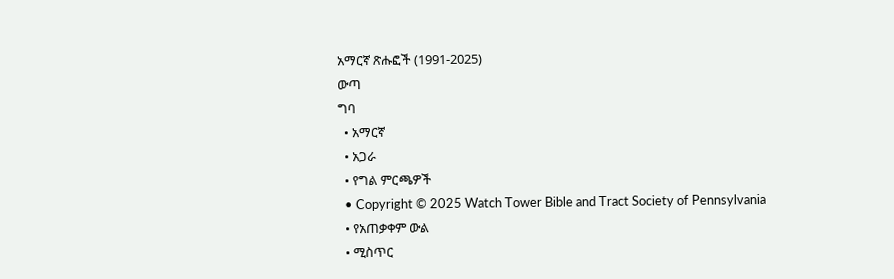አማርኛ ጽሑፎች (1991-2025)
ውጣ
ግባ
  • አማርኛ
  • አጋራ
  • የግል ምርጫዎች
  • Copyright © 2025 Watch Tower Bible and Tract Society of Pennsylvania
  • የአጠቃቀም ውል
  • ሚስጥር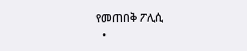የመጠበቅ ፖሊሲ
  •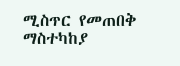ሚስጥር የመጠበቅ ማስተካከያ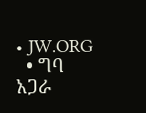• JW.ORG
  • ግባ
አጋራ